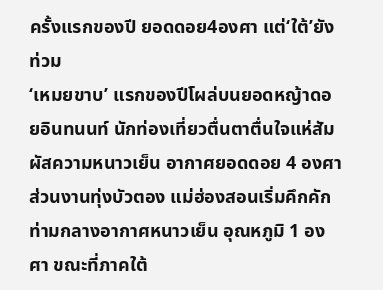ครั้งแรกของปี ยอดดอย4องศา แต่‘ใต้’ยังท่วม
‘เหมยขาบ’ แรกของปีโผล่บนยอดหญ้าดอยอินทนนท์ นักท่องเที่ยวตื่นตาตื่นใจแห่สัมผัสความหนาวเย็น อากาศยอดดอย 4 องศา ส่วนงานทุ่งบัวตอง แม่ฮ่องสอนเริ่มคึกคัก ท่ามกลางอากาศหนาวเย็น อุณหภูมิ 1 องศา ขณะที่ภาคใต้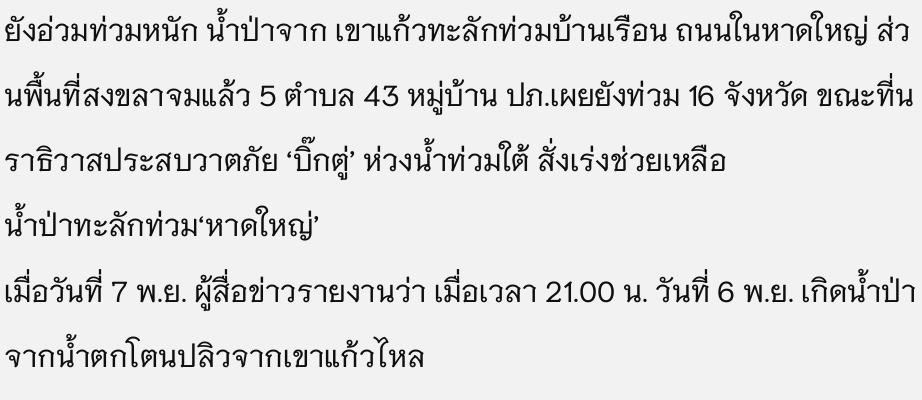ยังอ่วมท่วมหนัก น้ำป่าจาก เขาแก้วทะลักท่วมบ้านเรือน ถนนในหาดใหญ่ ส่วนพื้นที่สงขลาจมแล้ว 5 ตำบล 43 หมู่บ้าน ปภ.เผยยังท่วม 16 จังหวัด ขณะที่นราธิวาสประสบวาตภัย ‘บิ๊กตู่’ ห่วงน้ำท่วมใต้ สั่งเร่งช่วยเหลือ
น้ำป่าทะลักท่วม‘หาดใหญ่’
เมื่อวันที่ 7 พ.ย. ผู้สื่อข่าวรายงานว่า เมื่อเวลา 21.00 น. วันที่ 6 พ.ย. เกิดน้ำป่าจากน้ำตกโตนปลิวจากเขาแก้วไหล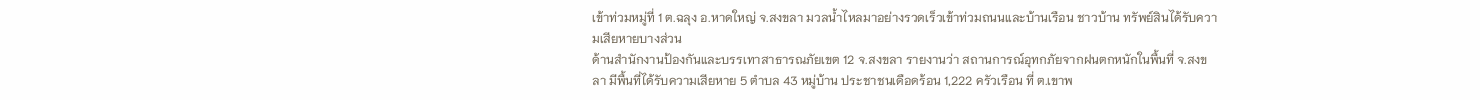เข้าท่วมหมู่ที่ 1 ต.ฉลุง อ.หาดใหญ่ จ.สงขลา มวลน้ำไหลมาอย่างรวดเร็วเข้าท่วมถนนและบ้านเรือน ชาวบ้าน ทรัพย์สินได้รับความเสียหายบางส่วน
ด้านสำนักงานป้องกันและบรรเทาสาธารณภัยเขต 12 จ.สงขลา รายงานว่า สถานการณ์อุทกภัยจากฝนตกหนักในพื้นที่ จ.สงขลา มีพื้นที่ได้รับความเสียหาย 5 ตำบล 43 หมู่บ้าน ประชาชนเดือดร้อน 1,222 ครัวเรือน ที่ ต.เขาพ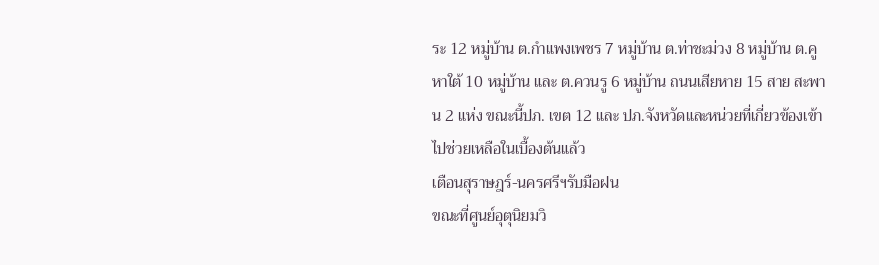ระ 12 หมู่บ้าน ต.กำแพงเพชร 7 หมู่บ้าน ต.ท่าชะม่วง 8 หมู่บ้าน ต.คูหาใต้ 10 หมู่บ้าน และ ต.ควนรู 6 หมู่บ้าน ถนนเสียหาย 15 สาย สะพาน 2 แห่ง ขณะนี้ปภ. เขต 12 และ ปภ.จังหวัดและหน่วยที่เกี่ยวข้องเข้าไปช่วยเหลือในเบื้องต้นแล้ว
เตือนสุราษฎร์-นครศรีฯรับมือฝน
ขณะที่ศูนย์อุตุนิยมวิ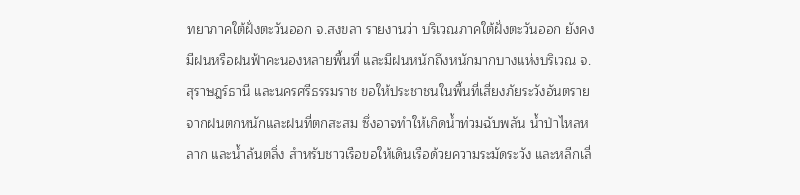ทยาภาคใต้ฝั่งตะวันออก จ.สงขลา รายงานว่า บริเวณภาคใต้ฝั่งตะวันออก ยังคงมีฝนหรือฝนฟ้าคะนองหลายพื้นที่ และมีฝนหนักถึงหนักมากบางแห่งบริเวณ จ.สุราษฎร์ธานี และนครศรีธรรมราช ขอให้ประชาชนในพื้นที่เสี่ยงภัยระวังอันตรายจากฝนตกหนักและฝนที่ตกสะสม ซึ่งอาจทำให้เกิดน้ำท่วมฉับพลัน น้ำป่าไหลหลาก และน้ำล้นตลิ่ง สำหรับชาวเรือขอให้เดินเรือด้วยความระมัดระวัง และหลีกเลี่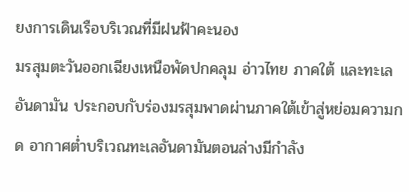ยงการเดินเรือบริเวณที่มีฝนฟ้าคะนอง
มรสุมตะวันออกเฉียงเหนือพัดปกคลุม อ่าวไทย ภาคใต้ และทะเลอันดามัน ประกอบกับร่องมรสุมพาดผ่านภาคใต้เข้าสู่หย่อมความกด อากาศต่ำบริเวณทะเลอันดามันตอนล่างมีกำลัง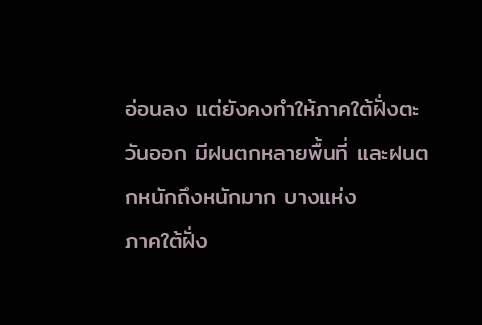อ่อนลง แต่ยังคงทำให้ภาคใต้ฝั่งตะวันออก มีฝนตกหลายพื้นที่ และฝนตกหนักถึงหนักมาก บางแห่ง
ภาคใต้ฝั่ง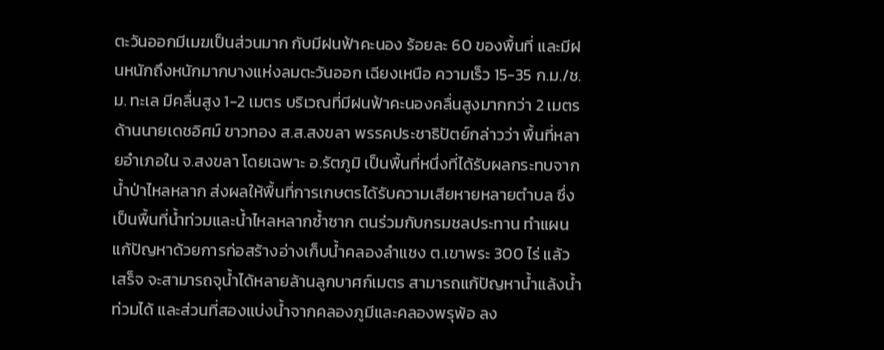ตะวันออกมีเมฆเป็นส่วนมาก กับมีฝนฟ้าคะนอง ร้อยละ 60 ของพื้นที่ และมีฝนหนักถึงหนักมากบางแห่งลมตะวันออก เฉียงเหนือ ความเร็ว 15-35 ก.ม./ช.ม. ทะเล มีคลื่นสูง 1-2 เมตร บริเวณที่มีฝนฟ้าคะนองคลื่นสูงมากกว่า 2 เมตร
ด้านนายเดชอิศม์ ขาวทอง ส.ส.สงขลา พรรคประชาธิปัตย์กล่าวว่า พื้นที่หลายอำเภอใน จ.สงขลา โดยเฉพาะ อ.รัตภูมิ เป็นพื้นที่หนึ่งที่ได้รับผลกระทบจากน้ำป่าไหลหลาก ส่งผลให้พื้นที่การเกษตรได้รับความเสียหายหลายตำบล ซึ่งเป็นพื้นที่น้ำท่วมและน้ำไหลหลากซ้ำซาก ตนร่วมกับกรมชลประทาน ทำแผนแก้ปัญหาด้วยการก่อสร้างอ่างเก็บน้ำคลองลำแชง ต.เขาพระ 300 ไร่ แล้วเสร็จ จะสามารถจุน้ำได้หลายล้านลูกบาศก์เมตร สามารถแก้ปัญหาน้ำแล้งน้ำท่วมได้ และส่วนที่สองแบ่งน้ำจากคลองภูมีและคลองพรุพ้อ ลง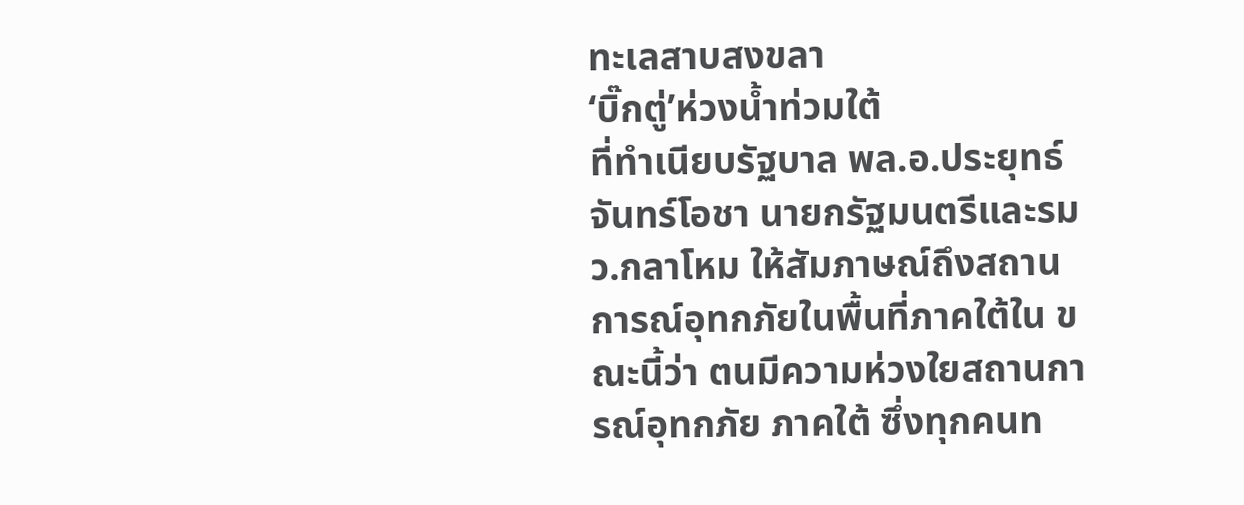ทะเลสาบสงขลา
‘บิ๊กตู่’ห่วงน้ำท่วมใต้
ที่ทำเนียบรัฐบาล พล.อ.ประยุทธ์ จันทร์โอชา นายกรัฐมนตรีและรมว.กลาโหม ให้สัมภาษณ์ถึงสถานการณ์อุทกภัยในพื้นที่ภาคใต้ใน ขณะนี้ว่า ตนมีความห่วงใยสถานการณ์อุทกภัย ภาคใต้ ซึ่งทุกคนท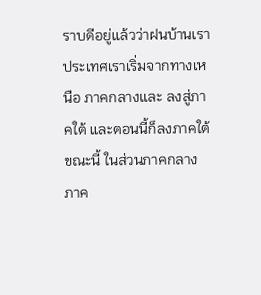ราบดีอยู่แล้วว่าฝนบ้านเราประเทศเราเริ่มจากทางเหนือ ภาคกลางและ ลงสู่ภาคใต้ และตอนนี้ก็ลงภาคใต้ ขณะนี้ ในส่วนภาคกลาง ภาค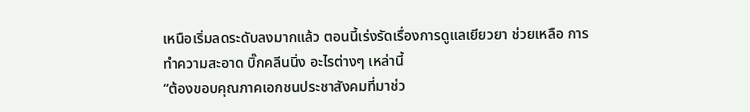เหนือเริ่มลดระดับลงมากแล้ว ตอนนี้เร่งรัดเรื่องการดูแลเยียวยา ช่วยเหลือ การทำความสะอาด บิ๊กคลีนนิ่ง อะไรต่างๆ เหล่านี้
“ต้องขอบคุณภาคเอกชนประชาสังคมที่มาช่ว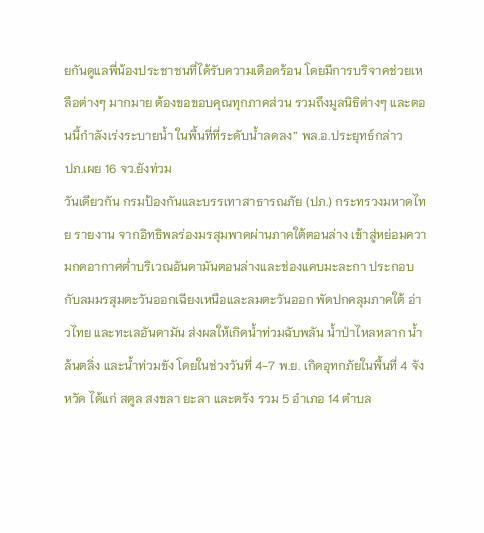ยกันดูแลพี่น้องประชาชนที่ได้รับความเดือดร้อน โดยมีการบริจาคช่วยเหลือต่างๆ มากมาย ต้องขอขอบคุณทุกภาคส่วน รวมถึงมูลนิธิต่างๆ และตอนนี้กำลังเร่งระบายน้ำ ในพื้นที่ที่ระดับน้ำลดลง” พล.อ.ประยุทธ์กล่าว
ปภ.เผย 16 จว.ยังท่วม
วันเดียวกัน กรมป้องกันและบรรเทาสาธารณภัย (ปภ.) กระทรวงมหาดไทย รายงาน จากอิทธิพลร่องมรสุมพาดผ่านภาคใต้ตอนล่าง เข้าสู่หย่อมความกดอากาศต่ำบริเวณอันดามันตอนล่างและช่องแคบมะละกา ประกอบกับลมมรสุมตะวันออกเฉียงเหนือและลมตะวันออก พัดปกคลุมภาคใต้ อ่าวไทย และทะเลอันดามัน ส่งผลให้เกิดน้ำท่วมฉับพลัน น้ำป่าไหลหลาก น้ำล้นตลิ่ง และน้ำท่วมขัง โดยในช่วงวันที่ 4-7 พ.ย. เกิดอุทกภัยในพื้นที่ 4 จังหวัด ได้แก่ สตูล สงขลา ยะลา และตรัง รวม 5 อำเภอ 14 ตำบล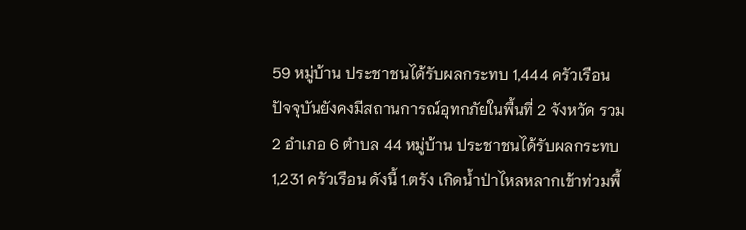59 หมู่บ้าน ประชาชนได้รับผลกระทบ 1,444 ครัวเรือน
ปัจจุบันยังคงมีสถานการณ์อุทกภัยในพื้นที่ 2 จังหวัด รวม 2 อำเภอ 6 ตำบล 44 หมู่บ้าน ประชาชนได้รับผลกระทบ 1,231 ครัวเรือน ดังนี้ 1.ตรัง เกิดน้ำป่าไหลหลากเข้าท่วมพื้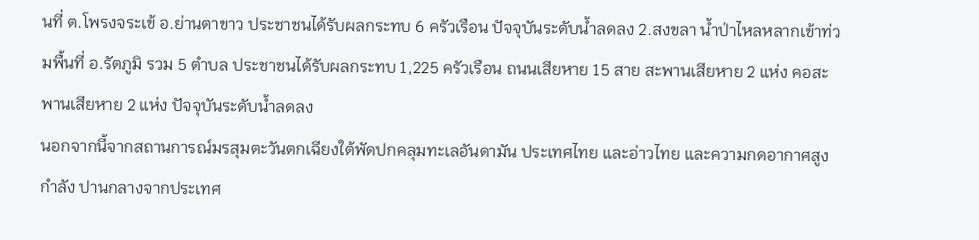นที่ ต.โพรงจระเข้ อ.ย่านตาขาว ประชาชนได้รับผลกระทบ 6 ครัวเรือน ปัจจุบันระดับน้ำลดลง 2.สงขลา น้ำป่าไหลหลากเข้าท่วมพื้นที่ อ.รัตภูมิ รวม 5 ตำบล ประชาชนได้รับผลกระทบ 1,225 ครัวเรือน ถนนเสียหาย 15 สาย สะพานเสียหาย 2 แห่ง คอสะพานเสียหาย 2 แห่ง ปัจจุบันระดับน้ำลดลง
นอกจากนี้จากสถานการณ์มรสุมตะวันตกเฉียงใต้พัดปกคลุมทะเลอันดามัน ประเทศไทย และอ่าวไทย และความกดอากาศสูงกำลัง ปานกลางจากประเทศ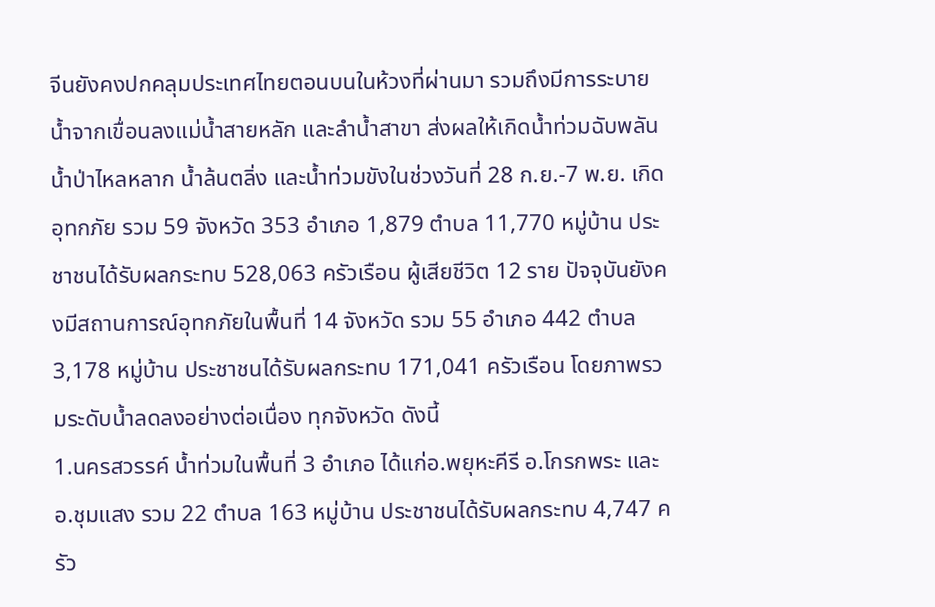จีนยังคงปกคลุมประเทศไทยตอนบนในห้วงที่ผ่านมา รวมถึงมีการระบายน้ำจากเขื่อนลงแม่น้ำสายหลัก และลำน้ำสาขา ส่งผลให้เกิดน้ำท่วมฉับพลัน น้ำป่าไหลหลาก น้ำล้นตลิ่ง และน้ำท่วมขังในช่วงวันที่ 28 ก.ย.-7 พ.ย. เกิดอุทกภัย รวม 59 จังหวัด 353 อำเภอ 1,879 ตำบล 11,770 หมู่บ้าน ประชาชนได้รับผลกระทบ 528,063 ครัวเรือน ผู้เสียชีวิต 12 ราย ปัจจุบันยังคงมีสถานการณ์อุทกภัยในพื้นที่ 14 จังหวัด รวม 55 อำเภอ 442 ตำบล 3,178 หมู่บ้าน ประชาชนได้รับผลกระทบ 171,041 ครัวเรือน โดยภาพรวมระดับน้ำลดลงอย่างต่อเนื่อง ทุกจังหวัด ดังนี้
1.นครสวรรค์ น้ำท่วมในพื้นที่ 3 อำเภอ ได้แก่อ.พยุหะคีรี อ.โกรกพระ และอ.ชุมแสง รวม 22 ตำบล 163 หมู่บ้าน ประชาชนได้รับผลกระทบ 4,747 ครัว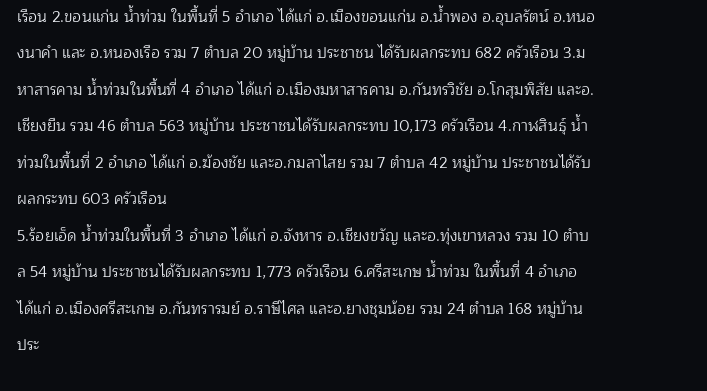เรือน 2.ขอนแก่น น้ำท่วม ในพื้นที่ 5 อำเภอ ได้แก่ อ.เมืองขอนแก่น อ.น้ำพอง อ.อุบลรัตน์ อ.หนองนาคำ และ อ.หนองเรือ รวม 7 ตำบล 20 หมู่บ้าน ประชาชน ได้รับผลกระทบ 682 ครัวเรือน 3.มหาสารคาม น้ำท่วมในพื้นที่ 4 อำเภอ ได้แก่ อ.เมืองมหาสารคาม อ.กันทรวิชัย อ.โกสุมพิสัย และอ.เชียงยืน รวม 46 ตำบล 563 หมู่บ้าน ประชาชนได้รับผลกระทบ 10,173 ครัวเรือน 4.กาฬสินธุ์ น้ำท่วมในพื้นที่ 2 อำเภอ ได้แก่ อ.ฆ้องชัย และอ.กมลาไสย รวม 7 ตำบล 42 หมู่บ้าน ประชาชนได้รับผลกระทบ 603 ครัวเรือน
5.ร้อยเอ็ด น้ำท่วมในพื้นที่ 3 อำเภอ ได้แก่ อ.จังหาร อ.เชียงขวัญ และอ.ทุ่งเขาหลวง รวม 10 ตำบล 54 หมู่บ้าน ประชาชนได้รับผลกระทบ 1,773 ครัวเรือน 6.ศรีสะเกษ น้ำท่วม ในพื้นที่ 4 อำเภอ ได้แก่ อ.เมืองศรีสะเกษ อ.กันทรารมย์ อ.ราษีไศล และอ.ยางชุมน้อย รวม 24 ตำบล 168 หมู่บ้าน ประ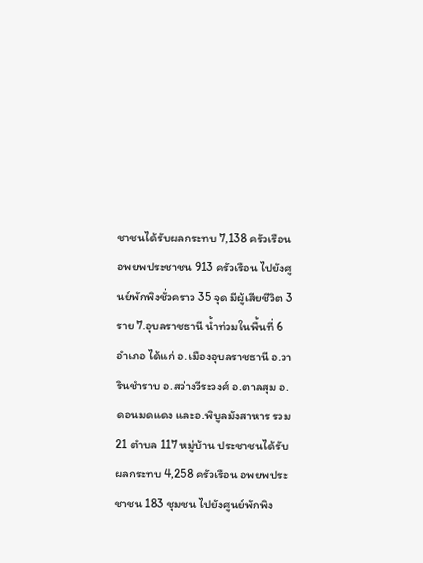ชาชนได้รับผลกระทบ 7,138 ครัวเรือน อพยพประชาชน 913 ครัวเรือน ไปยังศูนย์พักพิงชั่วคราว 35 จุด มีผู้เสียชีวิต 3 ราย 7.อุบลราชธานี น้ำท่วมในพื้นที่ 6 อำเภอ ได้แก่ อ.เมืองอุบลราชธานี อ.วารินชำราบ อ.สว่างวีระวงศ์ อ.ตาลสุม อ.ดอนมดแดง และอ.พิบูลมังสาหาร รวม 21 ตำบล 117 หมู่บ้าน ประชาชนได้รับผลกระทบ 4,258 ครัวเรือน อพยพประชาชน 183 ชุมชน ไปยังศูนย์พักพิง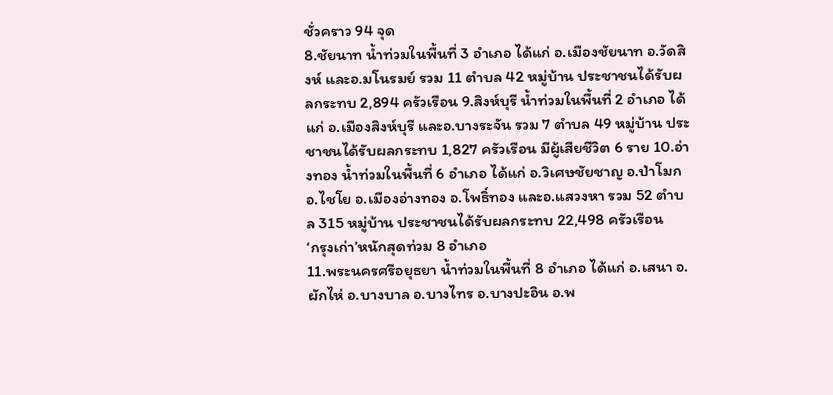ชั่วคราว 94 จุด
8.ชัยนาท น้ำท่วมในพื้นที่ 3 อำเภอ ได้แก่ อ.เมืองชัยนาท อ.วัดสิงห์ และอ.มโนรมย์ รวม 11 ตำบล 42 หมู่บ้าน ประชาชนได้รับผลกระทบ 2,894 ครัวเรือน 9.สิงห์บุรี น้ำท่วมในพื้นที่ 2 อำเภอ ได้แก่ อ.เมืองสิงห์บุรี และอ.บางระจัน รวม 7 ตำบล 49 หมู่บ้าน ประชาชนได้รับผลกระทบ 1,827 ครัวเรือน มีผู้เสียชีวิต 6 ราย 10.อ่างทอง น้ำท่วมในพื้นที่ 6 อำเภอ ได้แก่ อ.วิเศษชัยชาญ อ.ป่าโมก อ.ไชโย อ.เมืองอ่างทอง อ.โพธิ์ทอง และอ.แสวงหา รวม 52 ตำบล 315 หมู่บ้าน ประชาชนได้รับผลกระทบ 22,498 ครัวเรือน
‘กรุงเก่า’หนักสุดท่วม 8 อำเภอ
11.พระนครศรีอยุธยา น้ำท่วมในพื้นที่ 8 อำเภอ ได้แก่ อ.เสนา อ.ผักไห่ อ.บางบาล อ.บางไทร อ.บางปะอิน อ.พ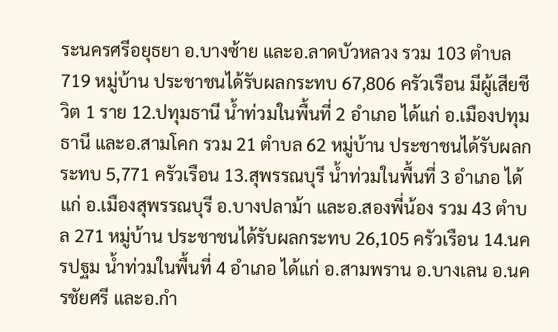ระนครศรีอยุธยา อ.บางซ้าย และอ.ลาดบัวหลวง รวม 103 ตำบล 719 หมู่บ้าน ประชาชนได้รับผลกระทบ 67,806 ครัวเรือน มีผู้เสียชีวิต 1 ราย 12.ปทุมธานี น้ำท่วมในพื้นที่ 2 อำเภอ ได้แก่ อ.เมืองปทุมธานี และอ.สามโคก รวม 21 ตำบล 62 หมู่บ้าน ประชาชนได้รับผลกระทบ 5,771 ครัวเรือน 13.สุพรรณบุรี น้ำท่วมในพื้นที่ 3 อำเภอ ได้แก่ อ.เมืองสุพรรณบุรี อ.บางปลาม้า และอ.สองพี่น้อง รวม 43 ตำบล 271 หมู่บ้าน ประชาชนได้รับผลกระทบ 26,105 ครัวเรือน 14.นครปฐม น้ำท่วมในพื้นที่ 4 อำเภอ ได้แก่ อ.สามพราน อ.บางเลน อ.นครชัยศรี และอ.กำ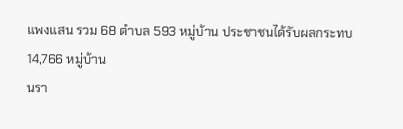แพงแสน รวม 68 ตำบล 593 หมู่บ้าน ประชาชนได้รับผลกระทบ 14,766 หมู่บ้าน
นรา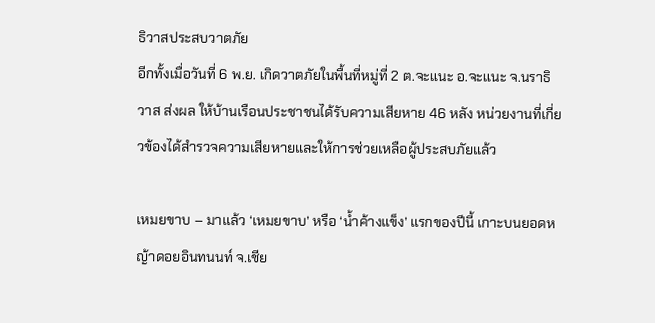ธิวาสประสบวาตภัย
อีกทั้งเมื่อวันที่ 6 พ.ย. เกิดวาตภัยในพื้นที่หมู่ที่ 2 ต.จะแนะ อ.จะแนะ จ.นราธิวาส ส่งผล ให้บ้านเรือนประชาชนได้รับความเสียหาย 46 หลัง หน่วยงานที่เกี่ยวข้องได้สำรวจความเสียหายและให้การช่วยเหลือผู้ประสบภัยแล้ว

เหมยขาบ – มาแล้ว ‘เหมยขาบ’ หรือ ‘น้ำค้างแข็ง’ แรกของปีนี้ เกาะบนยอดหญ้าดอยอินทนนท์ จ.เชีย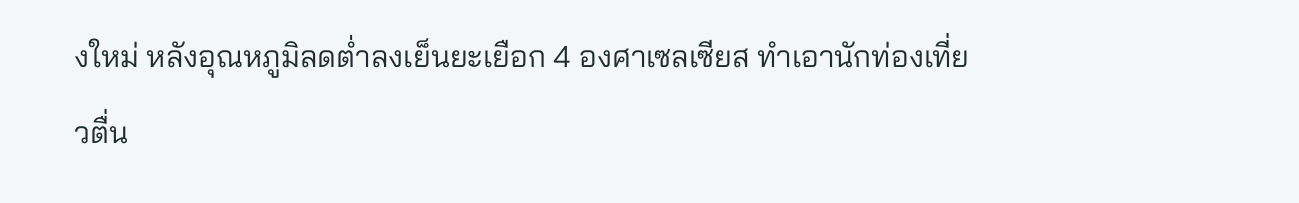งใหม่ หลังอุณหภูมิลดต่ำลงเย็นยะเยือก 4 องศาเซลเซียส ทำเอานักท่องเที่ยวตื่น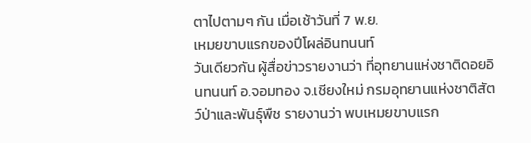ตาไปตามๆ กัน เมื่อเช้าวันที่ 7 พ.ย.
เหมยขาบแรกของปีโผล่อินทนนท์
วันเดียวกัน ผู้สื่อข่าวรายงานว่า ที่อุทยานแห่งชาติดอยอินทนนท์ อ.จอมทอง จ.เชียงใหม่ กรมอุทยานแห่งชาติสัตว์ป่าและพันธุ์พืช รายงานว่า พบเหมยขาบแรก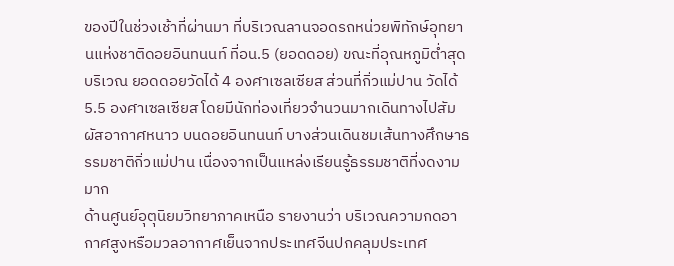ของปีในช่วงเช้าที่ผ่านมา ที่บริเวณลานจอดรถหน่วยพิทักษ์อุทยานแห่งชาติดอยอินทนนท์ ที่อน.5 (ยอดดอย) ขณะที่อุณหภูมิต่ำสุดบริเวณ ยอดดอยวัดได้ 4 องศาเซลเซียส ส่วนที่กิ่วแม่ปาน วัดได้ 5.5 องศาเซลเซียส โดยมีนักท่องเที่ยวจำนวนมากเดินทางไปสัมผัสอากาศหนาว บนดอยอินทนนท์ บางส่วนเดินชมเส้นทางศึกษาธรรมชาติกิ่วแม่ปาน เนื่องจากเป็นแหล่งเรียนรู้ธรรมชาติที่งดงามมาก
ด้านศูนย์อุตุนิยมวิทยาภาคเหนือ รายงานว่า บริเวณความกดอากาศสูงหรือมวลอากาศเย็นจากประเทศจีนปกคลุมประเทศ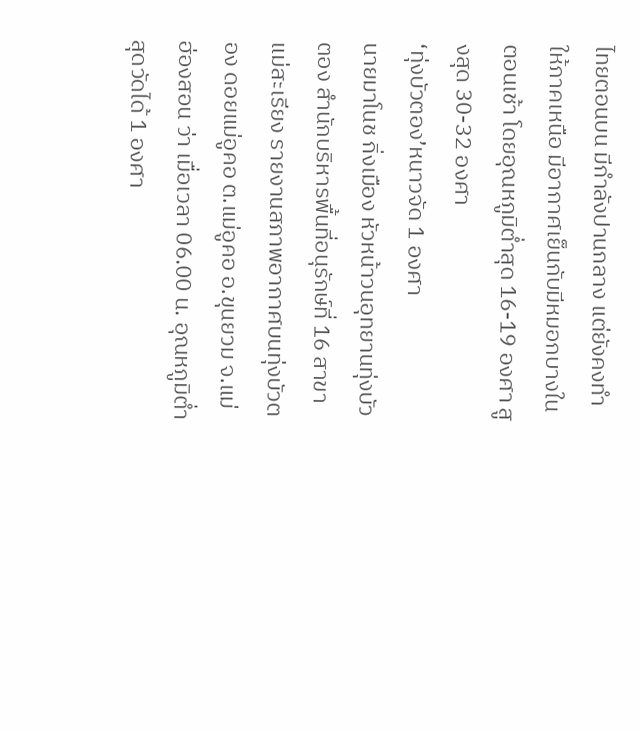ไทยตอนบน มีกำลังปานกลาง แต่ยังคงทำให้ภาคเหนือ มีอากาศเย็นกับมีหมอกบางในตอนเช้า โดยอุณหภูมิต่ำสุด 16-19 องศา สูงสุด 30-32 องศา
‘ทุ่งบัวตอง’หนาวจัด 1 องศา
นายมาโนช กิ่งเมือง หัวหน้าวนอุทยานทุ่งบัวตอง สำนักบริหารพื้นที่อนุรักษ์ที่ 16 สาขาแม่สะเรียง รายงานสภาพอากาศบนทุ่งบัวตอง ดอยแม่อูคอ ต.แม่อูคอ อ.ขุนยวม จ.แม่ฮ่องสอน ว่า เมื่อเวลา 06.00 น. อุณหภูมิต่ำสุดวัดได้ 1 องศา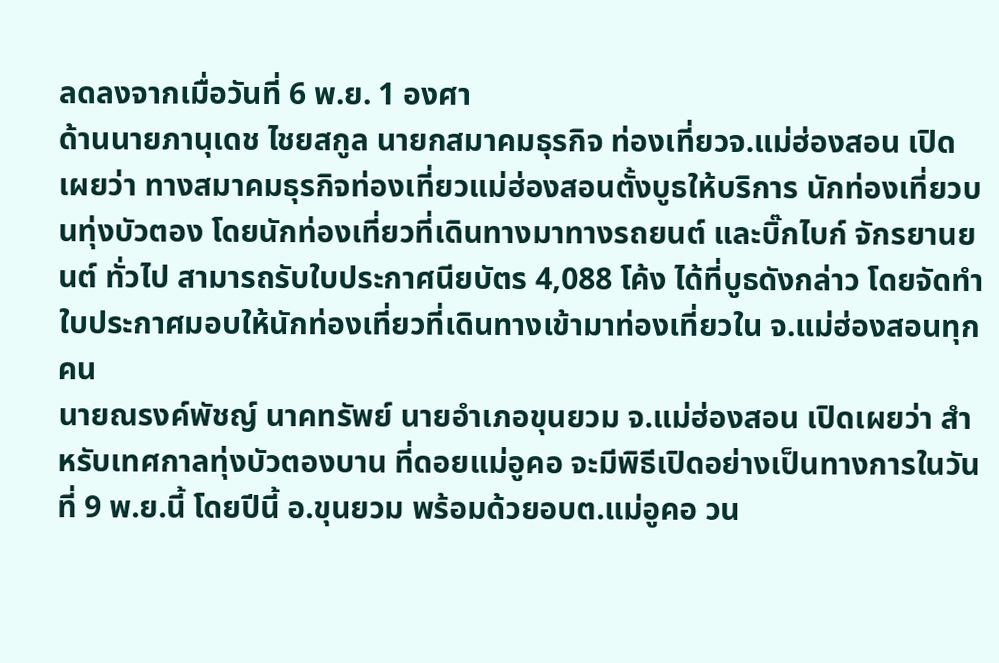ลดลงจากเมื่อวันที่ 6 พ.ย. 1 องศา
ด้านนายภานุเดช ไชยสกูล นายกสมาคมธุรกิจ ท่องเที่ยวจ.แม่ฮ่องสอน เปิดเผยว่า ทางสมาคมธุรกิจท่องเที่ยวแม่ฮ่องสอนตั้งบูธให้บริการ นักท่องเที่ยวบนทุ่งบัวตอง โดยนักท่องเที่ยวที่เดินทางมาทางรถยนต์ และบิ๊กไบก์ จักรยานยนต์ ทั่วไป สามารถรับใบประกาศนียบัตร 4,088 โค้ง ได้ที่บูธดังกล่าว โดยจัดทำใบประกาศมอบให้นักท่องเที่ยวที่เดินทางเข้ามาท่องเที่ยวใน จ.แม่ฮ่องสอนทุกคน
นายณรงค์พัชญ์ นาคทรัพย์ นายอำเภอขุนยวม จ.แม่ฮ่องสอน เปิดเผยว่า สำหรับเทศกาลทุ่งบัวตองบาน ที่ดอยแม่อูคอ จะมีพิธีเปิดอย่างเป็นทางการในวันที่ 9 พ.ย.นี้ โดยปีนี้ อ.ขุนยวม พร้อมด้วยอบต.แม่อูคอ วน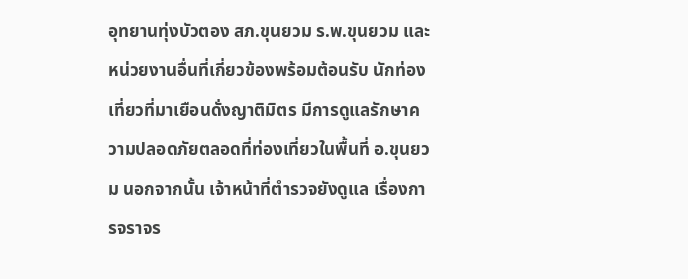อุทยานทุ่งบัวตอง สภ.ขุนยวม ร.พ.ขุนยวม และหน่วยงานอื่นที่เกี่ยวข้องพร้อมต้อนรับ นักท่องเที่ยวที่มาเยือนดั่งญาติมิตร มีการดูแลรักษาความปลอดภัยตลอดที่ท่องเที่ยวในพื้นที่ อ.ขุนยวม นอกจากนั้น เจ้าหน้าที่ตำรวจยังดูแล เรื่องการจราจร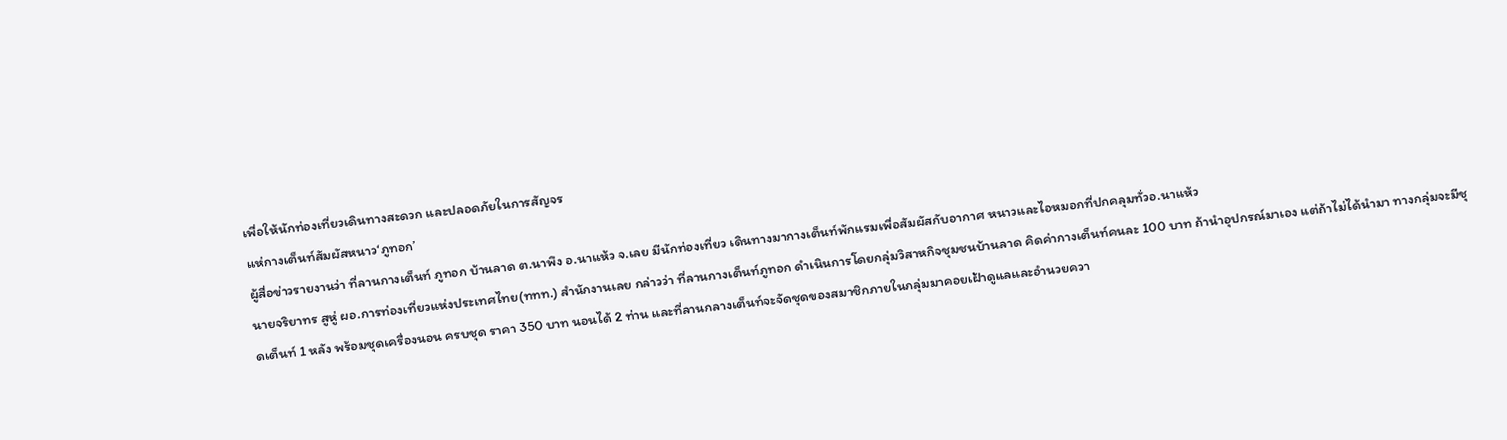เพื่อให้นักท่องเที่ยวเดินทางสะดวก และปลอดภัยในการสัญจร
แห่กางเต็นท์สัมผัสหนาว‘ภูทอก’
ผู้สื่อข่าวรายงานว่า ที่ลานกางเต็นท์ ภูทอก บ้านลาด ต.นาพึง อ.นาแห้ว จ.เลย มีนักท่องเที่ยว เดินทางมากางเต็นท์พักแรมเพื่อสัมผัสกับอากาศ หนาวและไอหมอกที่ปกคลุมทั่วอ.นาแห้ว
นายจริยาทร สูหู่ ผอ.การท่องเที่ยวแห่งประเทศไทย(ททท.) สำนักงานเลย กล่าวว่า ที่ลานกางเต็นท์ภูทอก ดำเนินการโดยกลุ่มวิสาหกิจชุมชนบ้านลาด คิดค่ากางเต็นท์คนละ 100 บาท ถ้านำอุปกรณ์มาเอง แต่ถ้าไม่ได้นำมา ทางกลุ่มจะมีชุดเต็นท์ 1 หลัง พร้อมชุดเครื่องนอน ครบชุด ราคา 350 บาท นอนได้ 2 ท่าน และที่ลานกลางเต็นท์จะจัดชุดของสมาชิกภายในกลุ่มมาคอยเฝ้าดูแลและอำนวยควา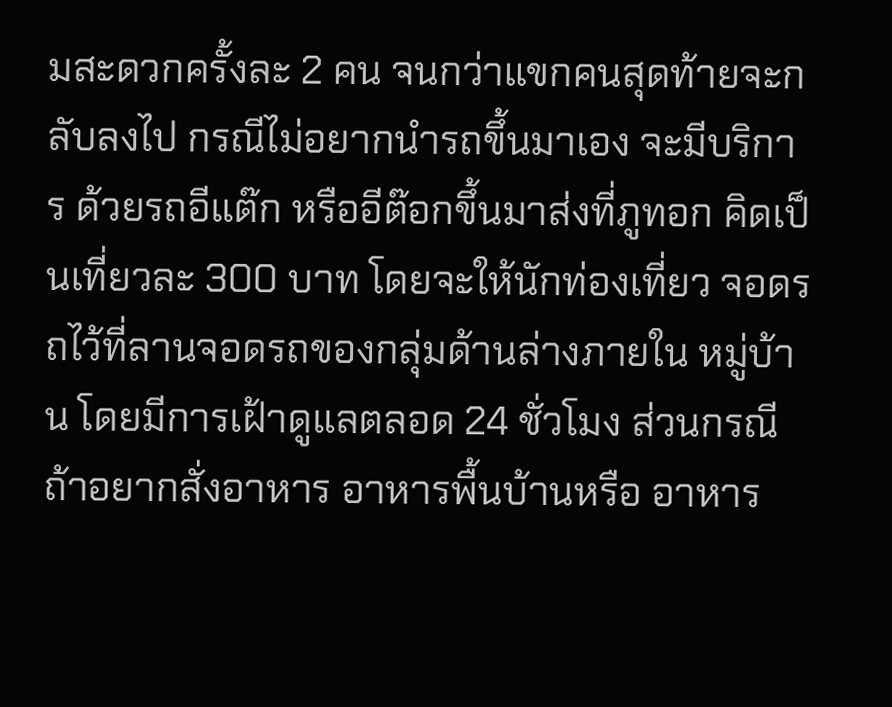มสะดวกครั้งละ 2 คน จนกว่าแขกคนสุดท้ายจะกลับลงไป กรณีไม่อยากนำรถขึ้นมาเอง จะมีบริการ ด้วยรถอีแต๊ก หรืออีต๊อกขึ้นมาส่งที่ภูทอก คิดเป็นเที่ยวละ 300 บาท โดยจะให้นักท่องเที่ยว จอดรถไว้ที่ลานจอดรถของกลุ่มด้านล่างภายใน หมู่บ้าน โดยมีการเฝ้าดูแลตลอด 24 ชั่วโมง ส่วนกรณีถ้าอยากสั่งอาหาร อาหารพื้นบ้านหรือ อาหาร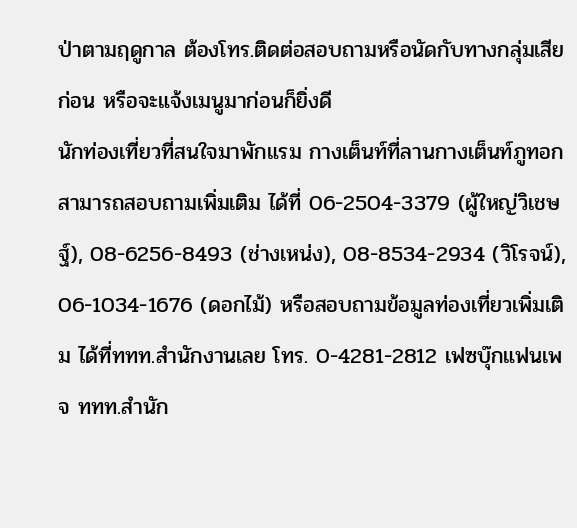ป่าตามฤดูกาล ต้องโทร.ติดต่อสอบถามหรือนัดกับทางกลุ่มเสียก่อน หรือจะแจ้งเมนูมาก่อนก็ยิ่งดี
นักท่องเที่ยวที่สนใจมาพักแรม กางเต็นท์ที่ลานกางเต็นท์ภูทอก สามารถสอบถามเพิ่มเติม ได้ที่ 06-2504-3379 (ผู้ใหญ่วิเชษฐ์), 08-6256-8493 (ช่างเหน่ง), 08-8534-2934 (วิโรจน์), 06-1034-1676 (ดอกไม้) หรือสอบถามข้อมูลท่องเที่ยวเพิ่มเติม ได้ที่ททท.สำนักงานเลย โทร. 0-4281-2812 เฟซบุ๊กแฟนเพจ ททท.สำนัก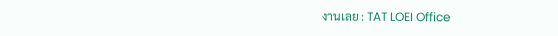งานเลย : TAT LOEI Office